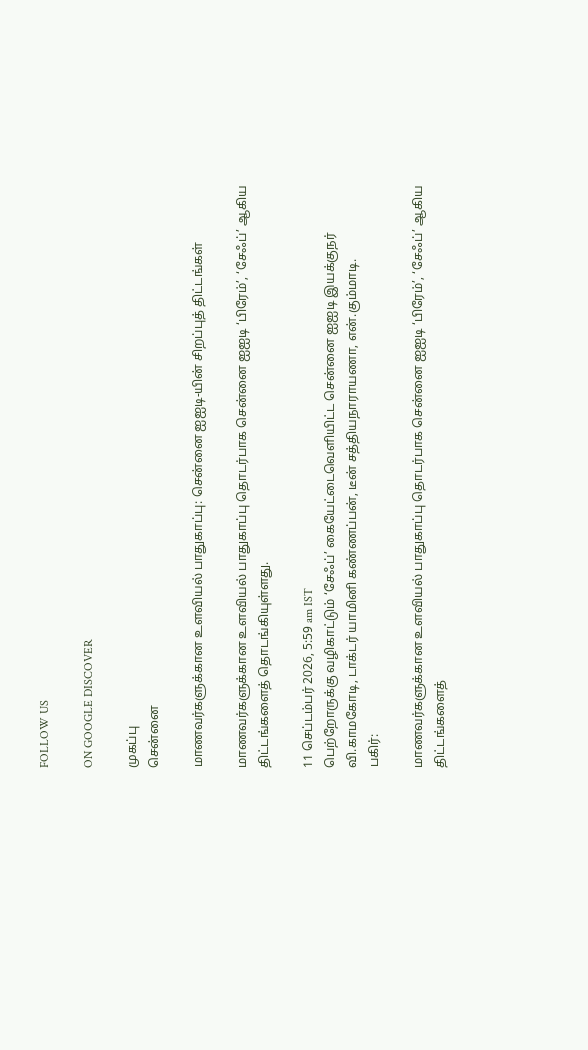FOLLOW US

ON GOOGLE DISCOVER

முகப்பு
சென்னை

மாணவர்களுக்கான உளவியல் பாதுகாப்பு: சென்னை ஐஐடி-யின் சிறப்புத் திட்டங்கள்

மாணவர்களுக்கான உளவியல் பாதுகாப்பு தொடர்பாக சென்னை ஐஐடி ‘பிரேம்’, ‘சேஃப்’ ஆகிய திட்டங்களைத் தொடங்கியுள்ளது.

11 செப்டம்பர் 2026, 5:59 am IST
பெற்றோருக்கு வழிகாட்டும் ‘சேஃப்’ கையேட்டைவெளியிட்ட சென்னை ஐஐடி இயக்குநர் வி.காமகோடி, டாக்டர் யாமினி கண்ணப்பன், டீன் சத்தியநாராயணா, என்.கும்மாடி.
பகிர்:

மாணவர்களுக்கான உளவியல் பாதுகாப்பு தொடர்பாக சென்னை ஐஐடி ‘பிரேம்’, ‘சேஃப்’ ஆகிய திட்டங்களைத்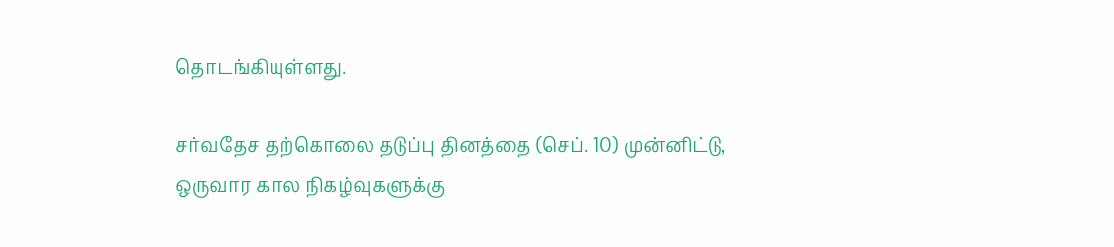தொடங்கியுள்ளது.

சர்வதேச தற்கொலை தடுப்பு தினத்தை (செப். 10) முன்னிட்டு, ஒருவார கால நிகழ்வுகளுக்கு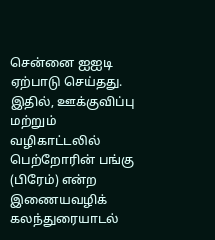சென்னை ஐஐடி ஏற்பாடு செய்தது. இதில், ஊக்குவிப்பு மற்றும் வழிகாட்டலில் பெற்றோரின் பங்கு (பிரேம்) என்ற இணையவழிக் கலந்துரையாடல்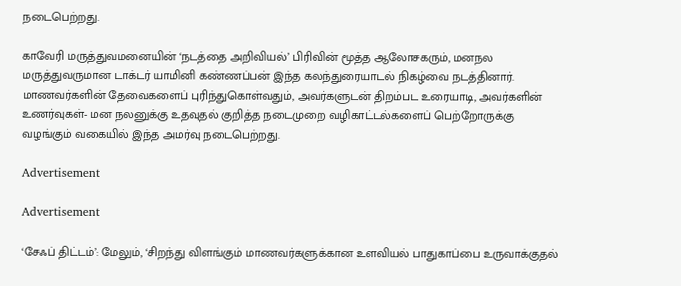நடைபெற்றது.

காவேரி மருத்துவமனையின் ‘நடத்தை அறிவியல்’ பிரிவின் மூத்த ஆலோசகரும், மனநல மருத்துவருமான டாக்டர் யாமினி கண்ணப்பன் இந்த கலந்துரையாடல் நிகழ்வை நடத்தினார். மாணவர்களின் தேவைகளைப் புரிந்துகொள்வதும், அவர்களுடன் திறம்பட உரையாடி, அவர்களின் உணர்வுகள்- மன நலனுக்கு உதவுதல் குறித்த நடைமுறை வழிகாட்டல்களைப் பெற்றோருக்கு வழங்கும் வகையில் இந்த அமர்வு நடைபெற்றது.

Advertisement

Advertisement

‘சேஃப் திட்டம்’: மேலும், ‘சிறந்து விளங்கும் மாணவர்களுக்கான உளவியல் பாதுகாப்பை உருவாக்குதல்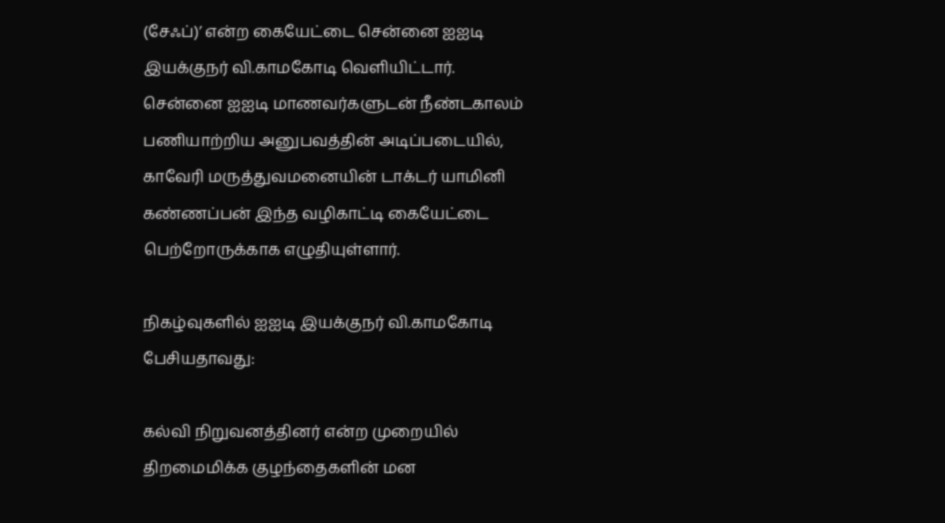(சேஃப்)’ என்ற கையேட்டை சென்னை ஐஐடி இயக்குநர் வி.காமகோடி வெளியிட்டார். சென்னை ஐஐடி மாணவர்களுடன் நீண்டகாலம் பணியாற்றிய அனுபவத்தின் அடிப்படையில், காவேரி மருத்துவமனையின் டாக்டர் யாமினி கண்ணப்பன் இந்த வழிகாட்டி கையேட்டை பெற்றோருக்காக எழுதியுள்ளார்.

நிகழ்வுகளில் ஐஐடி இயக்குநர் வி.காமகோடி பேசியதாவது:

கல்வி நிறுவனத்தினர் என்ற முறையில் திறமைமிக்க குழந்தைகளின் மன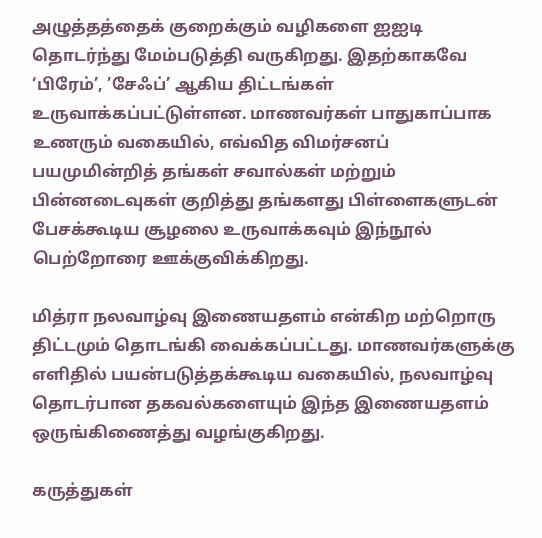அழுத்தத்தைக் குறைக்கும் வழிகளை ஐஐடி தொடர்ந்து மேம்படுத்தி வருகிறது. இதற்காகவே ‘பிரேம்’, ’சேஃப்’ ஆகிய திட்டங்கள் உருவாக்கப்பட்டுள்ளன. மாணவர்கள் பாதுகாப்பாக உணரும் வகையில், எவ்வித விமர்சனப் பயமுமின்றித் தங்கள் சவால்கள் மற்றும் பின்னடைவுகள் குறித்து தங்களது பிள்ளைகளுடன் பேசக்கூடிய சூழலை உருவாக்கவும் இந்நூல் பெற்றோரை ஊக்குவிக்கிறது.

மித்ரா நலவாழ்வு இணையதளம் என்கிற மற்றொரு திட்டமும் தொடங்கி வைக்கப்பட்டது. மாணவர்களுக்கு எளிதில் பயன்படுத்தக்கூடிய வகையில், நலவாழ்வு தொடர்பான தகவல்களையும் இந்த இணையதளம் ஒருங்கிணைத்து வழங்குகிறது.

கருத்துகள்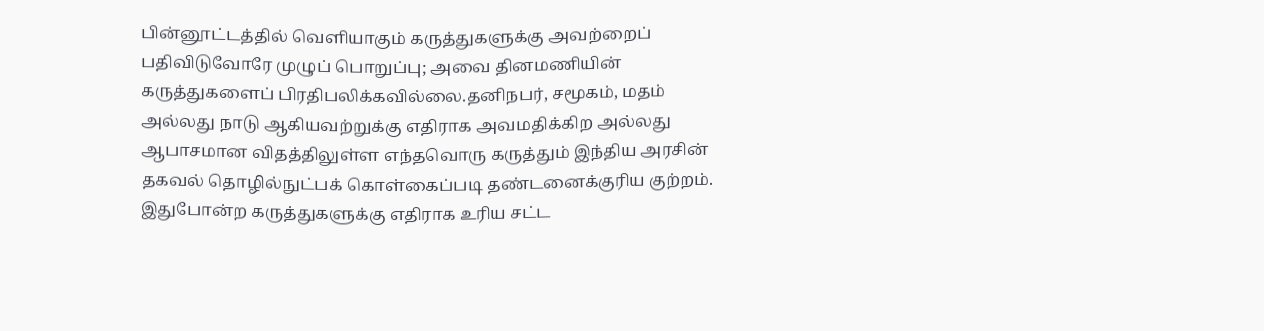பின்னூட்டத்தில் வெளியாகும் கருத்துகளுக்கு அவற்றைப் பதிவிடுவோரே முழுப் பொறுப்பு; அவை தினமணியின் கருத்துகளைப் பிரதிபலிக்கவில்லை.தனிநபர், சமூகம், மதம் அல்லது நாடு ஆகியவற்றுக்கு எதிராக அவமதிக்கிற அல்லது ஆபாசமான விதத்திலுள்ள எந்தவொரு கருத்தும் இந்திய அரசின் தகவல் தொழில்நுட்பக் கொள்கைப்படி தண்டனைக்குரிய குற்றம். இதுபோன்ற கருத்துகளுக்கு எதிராக உரிய சட்ட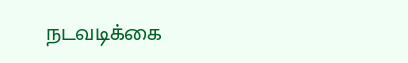நடவடிக்கை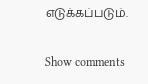எடுக்கப்படும்.

Show comments